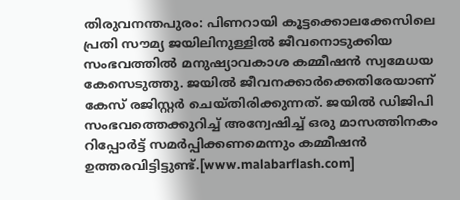തിരുവനന്തപുരം: പിണറായി കൂട്ടക്കൊലക്കേസിലെ പ്രതി സൗമ്യ ജയിലിനുള്ളിൽ ജീവനൊടുക്കിയ സംഭവത്തിൽ മനുഷ്യാവകാശ കമ്മീഷൻ സ്വമേധയ കേസെടുത്തു. ജയിൽ ജീവനക്കാർക്കെതിരേയാണ് കേസ് രജിസ്റ്റർ ചെയ്തിരിക്കുന്നത്. ജയിൽ ഡിജിപി സംഭവത്തെക്കുറിച്ച് അന്വേഷിച്ച് ഒരു മാസത്തിനകം റിപ്പോർട്ട് സമർപ്പിക്കണമെന്നും കമ്മീഷൻ ഉത്തരവിട്ടിട്ടുണ്ട്.[www.malabarflash.com]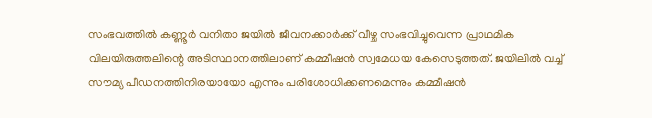സംഭവത്തിൽ കണ്ണൂർ വനിതാ ജയിൽ ജീവനക്കാർക്ക് വീഴ്ച സംഭവിച്ചുവെന്ന പ്രാഥമിക വിലയിരുത്തലിന്റെ അടിസ്ഥാനത്തിലാണ് കമ്മീഷൻ സ്വമേധയ കേസെടുത്തത്. ജയിലിൽ വച്ച് സൗമ്യ പീഡനത്തിനിരയായോ എന്നും പരിശോധിക്കണമെന്നും കമ്മീഷൻ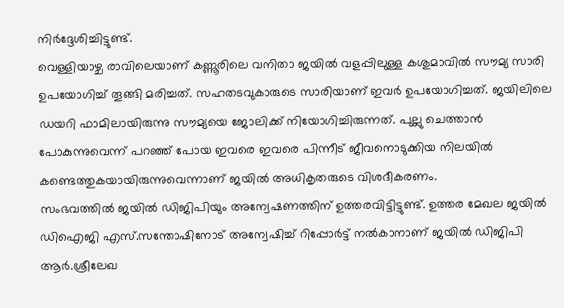നിർദ്ദേശിച്ചിട്ടുണ്ട്.
വെള്ളിയാഴ്ച രാവിലെയാണ് കണ്ണൂരിലെ വനിതാ ജയിൽ വളപ്പിലുള്ള കശുമാവിൽ സൗമ്യ സാരി ഉപയോഗിച്ച് തൂങ്ങി മരിച്ചത്. സഹതടവുകാരുടെ സാരിയാണ് ഇവർ ഉപയോഗിച്ചത്. ജയിലിലെ ഡയറി ഫാമിലായിരുന്നു സൗമ്യയെ ജോലിക്ക് നിയോഗിച്ചിരുന്നത്. പുല്ലു ചെത്താൻ പോകുന്നുവെന്ന് പറഞ്ഞ് പോയ ഇവരെ ഇവരെ പിന്നീട് ജീവനൊടുക്കിയ നിലയിൽ കണ്ടെത്തുകയായിരുന്നുവെന്നാണ് ജയിൽ അധികൃതരുടെ വിശദീകരണം.
സംഭവത്തിൽ ജയിൽ ഡിജിപിയും അന്വേഷണത്തിന് ഉത്തരവിട്ടിട്ടുണ്ട്. ഉത്തര മേഖല ജയിൽ ഡിഐജി എസ്.സന്തോഷിനോട് അന്വേഷിച്ച് റിപ്പോർട്ട് നൽകാനാണ് ജയിൽ ഡിജിപി ആർ.ശ്രീലേഖ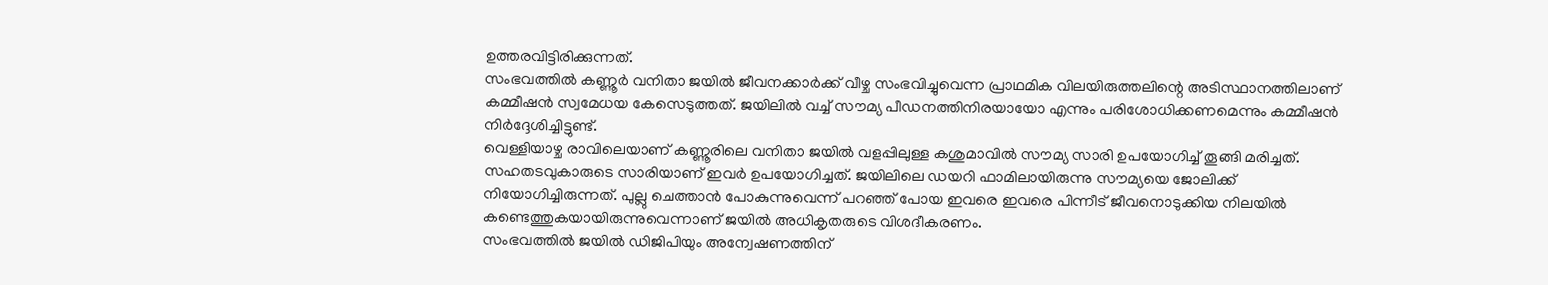ഉത്തരവിട്ടിരിക്കുന്നത്.
സംഭവത്തിൽ കണ്ണൂർ വനിതാ ജയിൽ ജീവനക്കാർക്ക് വീഴ്ച സംഭവിച്ചുവെന്ന പ്രാഥമിക വിലയിരുത്തലിന്റെ അടിസ്ഥാനത്തിലാണ് കമ്മീഷൻ സ്വമേധയ കേസെടുത്തത്. ജയിലിൽ വച്ച് സൗമ്യ പീഡനത്തിനിരയായോ എന്നും പരിശോധിക്കണമെന്നും കമ്മീഷൻ നിർദ്ദേശിച്ചിട്ടുണ്ട്.
വെള്ളിയാഴ്ച രാവിലെയാണ് കണ്ണൂരിലെ വനിതാ ജയിൽ വളപ്പിലുള്ള കശുമാവിൽ സൗമ്യ സാരി ഉപയോഗിച്ച് തൂങ്ങി മരിച്ചത്. സഹതടവുകാരുടെ സാരിയാണ് ഇവർ ഉപയോഗിച്ചത്. ജയിലിലെ ഡയറി ഫാമിലായിരുന്നു സൗമ്യയെ ജോലിക്ക് നിയോഗിച്ചിരുന്നത്. പുല്ലു ചെത്താൻ പോകുന്നുവെന്ന് പറഞ്ഞ് പോയ ഇവരെ ഇവരെ പിന്നീട് ജീവനൊടുക്കിയ നിലയിൽ കണ്ടെത്തുകയായിരുന്നുവെന്നാണ് ജയിൽ അധികൃതരുടെ വിശദീകരണം.
സംഭവത്തിൽ ജയിൽ ഡിജിപിയും അന്വേഷണത്തിന്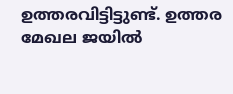ഉത്തരവിട്ടിട്ടുണ്ട്. ഉത്തര മേഖല ജയിൽ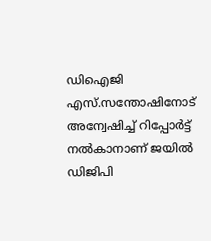ഡിഐജി എസ്.സന്തോഷിനോട് അന്വേഷിച്ച് റിപ്പോർട്ട് നൽകാനാണ് ജയിൽ ഡിജിപി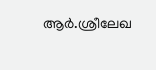ആർ.ശ്രീലേഖ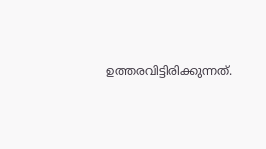ഉത്തരവിട്ടിരിക്കുന്നത്.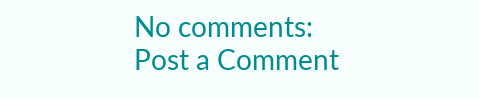No comments:
Post a Comment